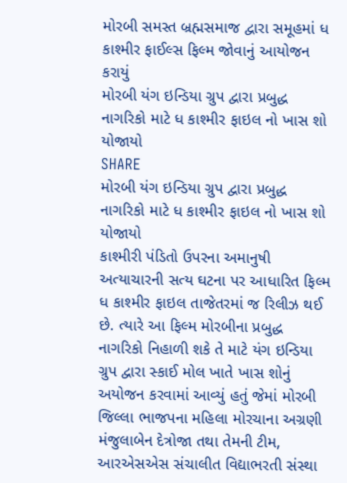મોરબી સમસ્ત બ્રહ્મસમાજ દ્વારા સમૂહમાં ધ કાશ્મીર ફાઈલ્સ ફિલ્મ જોવાનું આયોજન કરાયું
મોરબી યંગ ઇન્ડિયા ગ્રુપ દ્વારા પ્રબુદ્ધ નાગરિકો માટે ધ કાશ્મીર ફાઇલ નો ખાસ શો યોજાયો
SHARE
મોરબી યંગ ઇન્ડિયા ગ્રુપ દ્વારા પ્રબુદ્ધ નાગરિકો માટે ધ કાશ્મીર ફાઇલ નો ખાસ શો યોજાયો
કાશ્મીરી પંડિતો ઉપરના અમાનુષી અત્યાચારની સત્ય ઘટના પર આધારિત ફિલ્મ ધ કાશ્મીર ફાઇલ તાજેતરમાં જ રિલીઝ થઈ છે. ત્યારે આ ફિલ્મ મોરબીના પ્રબુદ્ધ નાગરિકો નિહાળી શકે તે માટે યંગ ઇન્ડિયા ગ્રુપ દ્વારા સ્કાઈ મોલ ખાતે ખાસ શોનું અયોજન કરવામાં આવ્યું હતું જેમાં મોરબી જિલ્લા ભાજપના મહિલા મોરચાના અગ્રણી મંજુલાબેન દેત્રોજા તથા તેમની ટીમ, આરએસએસ સંચાલીત વિદ્યાભરતી સંસ્થા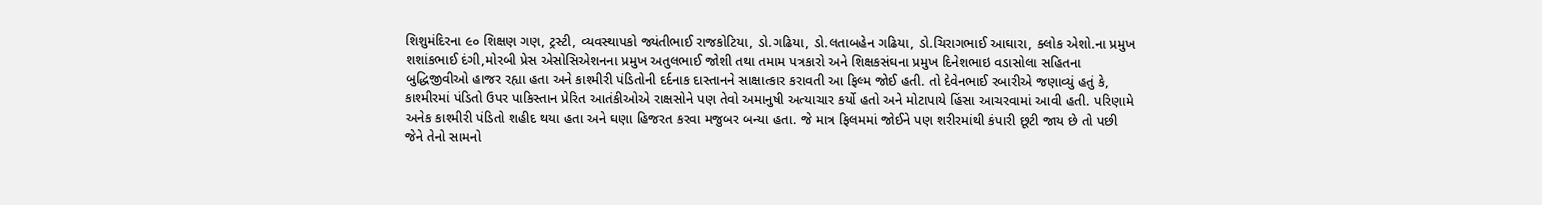શિશુમંદિરના ૯૦ શિક્ષણ ગણ, ટ્રસ્ટી, વ્યવસ્થાપકો જ્યંતીભાઈ રાજકોટિયા, ડો.ગઢિયા, ડો.લતાબહેન ગઢિયા, ડો.ચિરાગભાઈ આઘારા, ક્લોક એશો.ના પ્રમુખ શશાંકભાઈ દંગી,મોરબી પ્રેસ એસોસિએશનના પ્રમુખ અતુલભાઈ જોશી તથા તમામ પત્રકારો અને શિક્ષકસંઘના પ્રમુખ દિનેશભાઇ વડાસોલા સહિતના બુદ્ધિજીવીઓ હાજર રહ્યા હતા અને કાશ્મીરી પંડિતોની દર્દનાક દાસ્તાનને સાક્ષાત્કાર કરાવતી આ ફિલ્મ જોઈ હતી. તો દેવેનભાઈ રબારીએ જણાવ્યું હતું કે, કાશ્મીરમાં પંડિતો ઉપર પાકિસ્તાન પ્રેરિત આતંકીઓએ રાક્ષસોને પણ તેવો અમાનુષી અત્યાચાર કર્યો હતો અને મોટાપાયે હિંસા આચરવામાં આવી હતી. પરિણામે અનેક કાશ્મીરી પંડિતો શહીદ થયા હતા અને ઘણા હિજરત કરવા મજુબર બન્યા હતા. જે માત્ર ફિલમમાં જોઈને પણ શરીરમાંથી કંપારી છૂટી જાય છે તો પછી જેને તેનો સામનો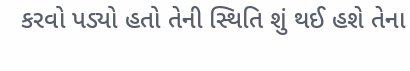કરવો પડ્યો હતો તેની સ્થિતિ શું થઈ હશે તેના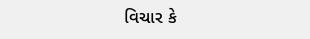વિચાર કે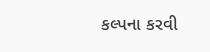કલ્પના કરવી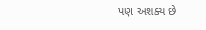પણ અશક્ય છે